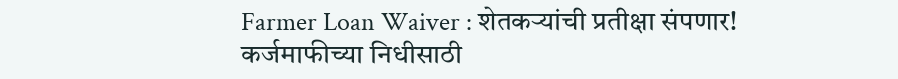Farmer Loan Waiver : शेतकऱ्यांची प्रतीक्षा संपणार! कर्जमाफीच्या निधीसाठी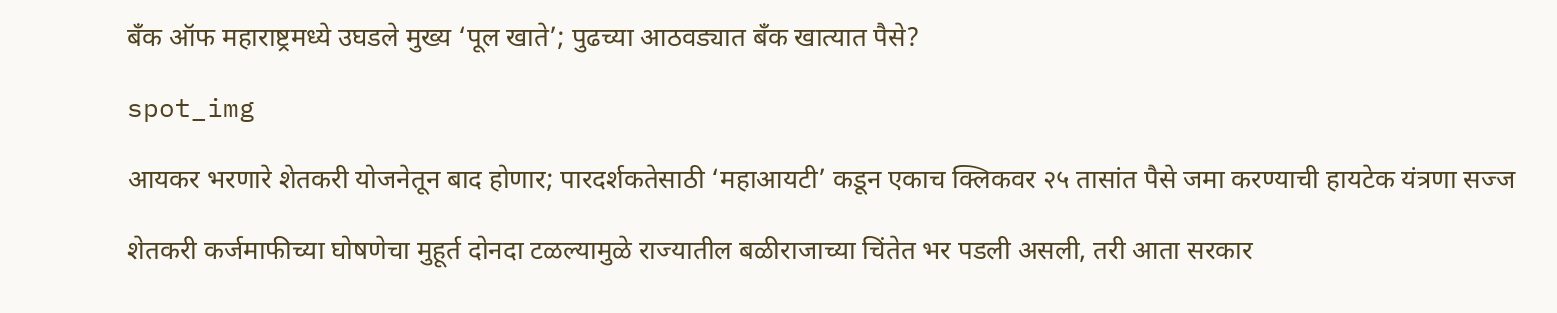बँक ऑफ महाराष्ट्रमध्ये उघडले मुख्य ‘पूल खाते’; पुढच्या आठवड्यात बँक खात्यात पैसे?

spot_img

आयकर भरणारे शेतकरी योजनेतून बाद होणार; पारदर्शकतेसाठी ‘महाआयटी’ कडून एकाच क्लिकवर २५ तासांत पैसे जमा करण्याची हायटेक यंत्रणा सज्ज

शेतकरी कर्जमाफीच्या घोषणेचा मुहूर्त दोनदा टळल्यामुळे राज्यातील बळीराजाच्या चिंतेत भर पडली असली, तरी आता सरकार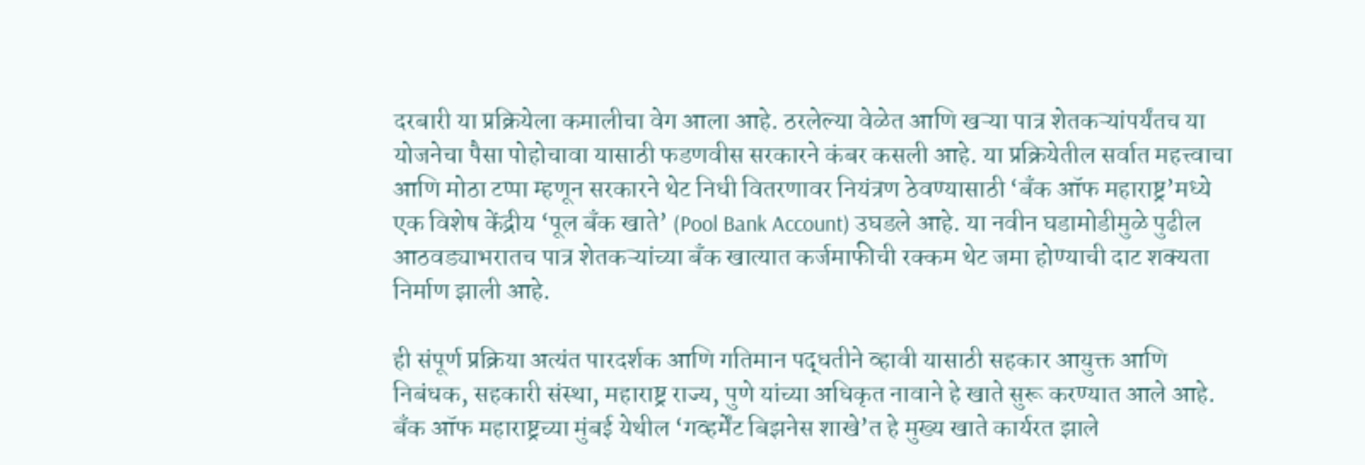दरबारी या प्रक्रियेला कमालीचा वेग आला आहे. ठरलेल्या वेळेत आणि खऱ्या पात्र शेतकऱ्यांपर्यंतच या योजनेचा पैसा पोहोचावा यासाठी फडणवीस सरकारने कंबर कसली आहे. या प्रक्रियेतील सर्वात महत्त्वाचा आणि मोठा टप्पा म्हणून सरकारने थेट निधी वितरणावर नियंत्रण ठेवण्यासाठी ‘बँक ऑफ महाराष्ट्र’मध्ये एक विशेष केंद्रीय ‘पूल बँक खाते’ (Pool Bank Account) उघडले आहे. या नवीन घडामोडीमुळे पुढील आठवड्याभरातच पात्र शेतकऱ्यांच्या बँक खात्यात कर्जमाफीची रक्कम थेट जमा होण्याची दाट शक्यता निर्माण झाली आहे.

ही संपूर्ण प्रक्रिया अत्यंत पारदर्शक आणि गतिमान पद्धतीने व्हावी यासाठी सहकार आयुक्त आणि निबंधक, सहकारी संस्था, महाराष्ट्र राज्य, पुणे यांच्या अधिकृत नावाने हे खाते सुरू करण्यात आले आहे. बँक ऑफ महाराष्ट्रच्या मुंबई येथील ‘गव्हर्मेंट बिझनेस शाखे’त हे मुख्य खाते कार्यरत झाले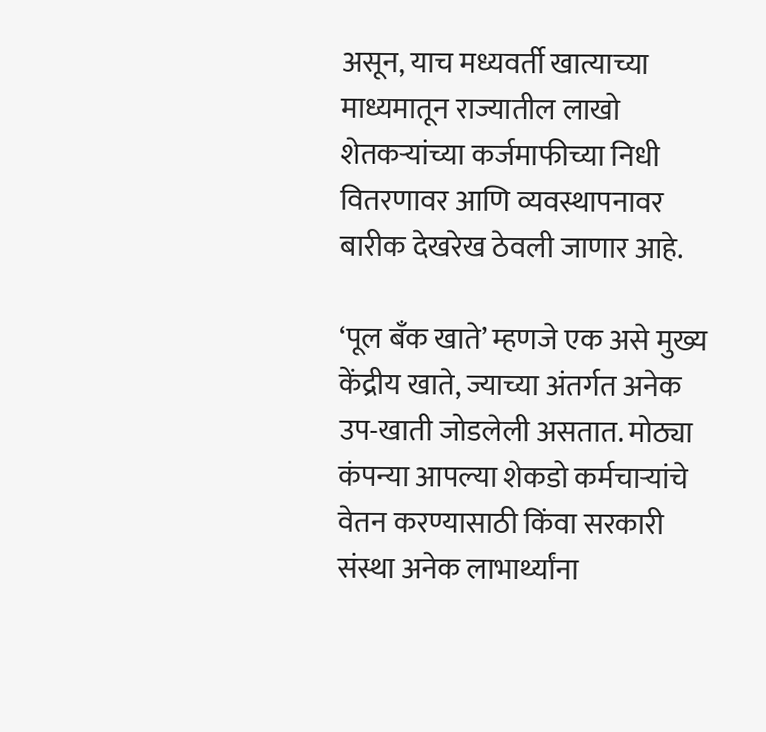असून, याच मध्यवर्ती खात्याच्या माध्यमातून राज्यातील लाखो शेतकऱ्यांच्या कर्जमाफीच्या निधी वितरणावर आणि व्यवस्थापनावर बारीक देखरेख ठेवली जाणार आहे.

‘पूल बँक खाते’ म्हणजे एक असे मुख्य केंद्रीय खाते, ज्याच्या अंतर्गत अनेक उप-खाती जोडलेली असतात. मोठ्या कंपन्या आपल्या शेकडो कर्मचाऱ्यांचे वेतन करण्यासाठी किंवा सरकारी संस्था अनेक लाभार्थ्यांना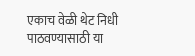एकाच वेळी थेट निधी पाठवण्यासाठी या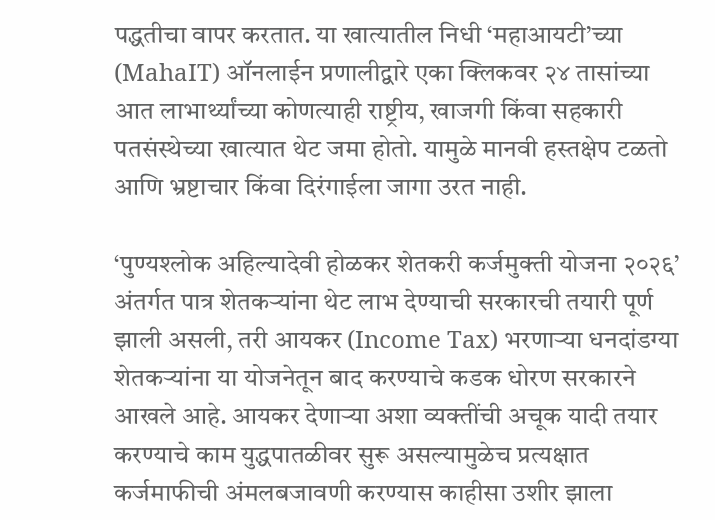पद्धतीचा वापर करतात. या खात्यातील निधी ‘महाआयटी’च्या (MahaIT) ऑनलाईन प्रणालीद्वारे एका क्लिकवर २४ तासांच्या आत लाभार्थ्यांच्या कोणत्याही राष्ट्रीय, खाजगी किंवा सहकारी पतसंस्थेच्या खात्यात थेट जमा होतो. यामुळे मानवी हस्तक्षेप टळतो आणि भ्रष्टाचार किंवा दिरंगाईला जागा उरत नाही.

‘पुण्यश्लोक अहिल्यादेवी होळकर शेतकरी कर्जमुक्ती योजना २०२६’ अंतर्गत पात्र शेतकऱ्यांना थेट लाभ देण्याची सरकारची तयारी पूर्ण झाली असली, तरी आयकर (Income Tax) भरणाऱ्या धनदांडग्या शेतकऱ्यांना या योजनेतून बाद करण्याचे कडक धोरण सरकारने आखले आहे. आयकर देणाऱ्या अशा व्यक्तींची अचूक यादी तयार करण्याचे काम युद्धपातळीवर सुरू असल्यामुळेच प्रत्यक्षात कर्जमाफीची अंमलबजावणी करण्यास काहीसा उशीर झाला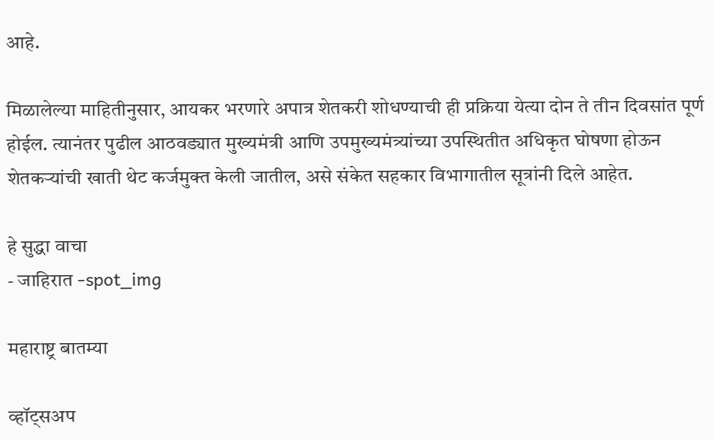आहे.

मिळालेल्या माहितीनुसार, आयकर भरणारे अपात्र शेतकरी शोधण्याची ही प्रक्रिया येत्या दोन ते तीन दिवसांत पूर्ण होईल. त्यानंतर पुढील आठवड्यात मुख्यमंत्री आणि उपमुख्यमंत्र्यांच्या उपस्थितीत अधिकृत घोषणा होऊन शेतकऱ्यांची खाती थेट कर्जमुक्त केली जातील, असे संकेत सहकार विभागातील सूत्रांनी दिले आहेत.

हे सुद्धा वाचा
- जाहिरात -spot_img

महाराष्ट्र बातम्या

व्हॉट्सअप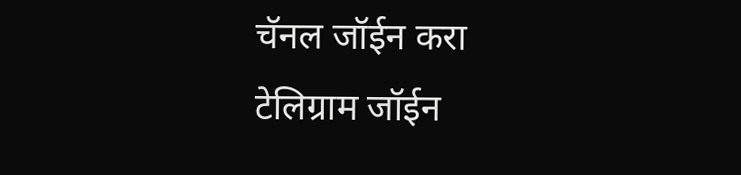चॅनल जॉईन करा
टेलिग्राम जॉईन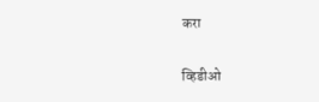करा

व्हिडीओ